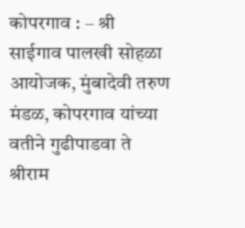कोपरगाव : – श्री साईगाव पालखी सोहळा आयोजक, मुंबादेवी तरुण मंडळ, कोपरगाव यांच्या वतीने गुढीपाडवा ते श्रीराम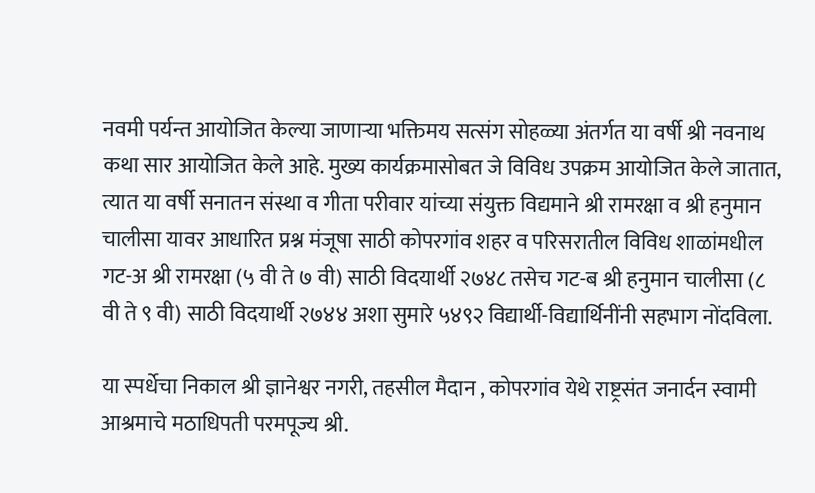नवमी पर्यन्त आयोजित केल्या जाणाऱ्या भक्तिमय सत्संग सोहळ्या अंतर्गत या वर्षी श्री नवनाथ कथा सार आयोजित केले आहे. मुख्य कार्यक्रमासोबत जे विविध उपक्रम आयोजित केले जातात, त्यात या वर्षी सनातन संस्था व गीता परीवार यांच्या संयुक्त विद्यमाने श्री रामरक्षा व श्री हनुमान चालीसा यावर आधारित प्रश्न मंजूषा साठी कोपरगांव शहर व परिसरातील विविध शाळांमधील गट-अ श्री रामरक्षा (५ वी ते ७ वी) साठी विदयार्थी २७४८ तसेच गट-ब श्री हनुमान चालीसा (८ वी ते ९ वी) साठी विदयार्थी २७४४ अशा सुमारे ५४९२ विद्यार्थी-विद्यार्थिनींनी सहभाग नोंदविला.

या स्पर्धेचा निकाल श्री ज्ञानेश्वर नगरी, तहसील मैदान , कोपरगांव येथे राष्ट्रसंत जनार्दन स्वामी आश्रमाचे मठाधिपती परमपूज्य श्री.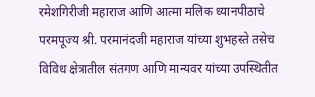रमेशगिरीजी महाराज आणि आत्मा मलिक ध्यानपीठाचे परमपूज्य श्री. परमानंदजी महाराज यांच्या शुभहस्ते तसेच विविध क्षेत्रातील संतगण आणि मान्यवर यांच्या उपस्थितीत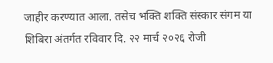जाहीर करण्यात आला. तसेच भक्ति शक्ति संस्कार संगम या शिबिरा अंतर्गत रविवार दि. २२ मार्च २०२६ रोजी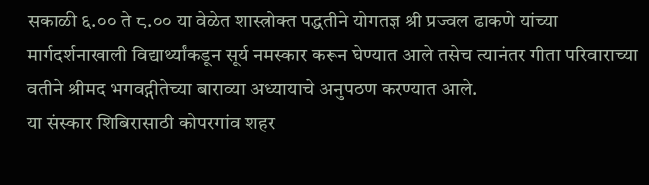सकाळी ६.०० ते ८.०० या वेळेत शास्त्रोक्त पद्धतीने योगतज्ञ श्री प्रज्वल ढाकणे यांच्या मार्गदर्शनाखाली विद्यार्थ्यांकडून सूर्य नमस्कार करून घेण्यात आले तसेच त्यानंतर गीता परिवाराच्या वतीने श्रीमद भगवद्गीतेच्या बाराव्या अध्यायाचे अनुपठण करण्यात आले.
या संस्कार शिबिरासाठी कोपरगांव शहर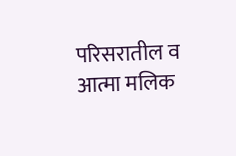परिसरातील व आत्मा मलिक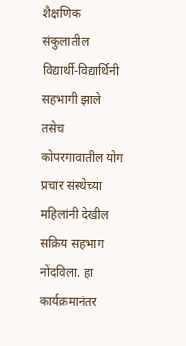शैक्षणिक संकुलातील विद्यार्थी-विद्यार्थिनी सहभागी झाले तसेच कोपरगावातील योग प्रचार संस्थेच्या महिलांनी देखील सक्रिय सहभाग नोंदविला. हा कार्यक्रमानंतर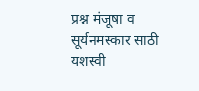प्रश्न मंजूषा व सूर्यनमस्कार साठी यशस्वी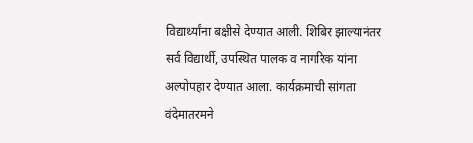विद्यार्थ्यांना बक्षीसे देण्यात आली. शिबिर झाल्यानंतर सर्व विद्यार्थी, उपस्थित पालक व नागरिक यांना अल्पोपहार देण्यात आला. कार्यक्रमाची सांगता वंदेमातरमने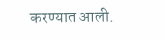करण्यात आली.